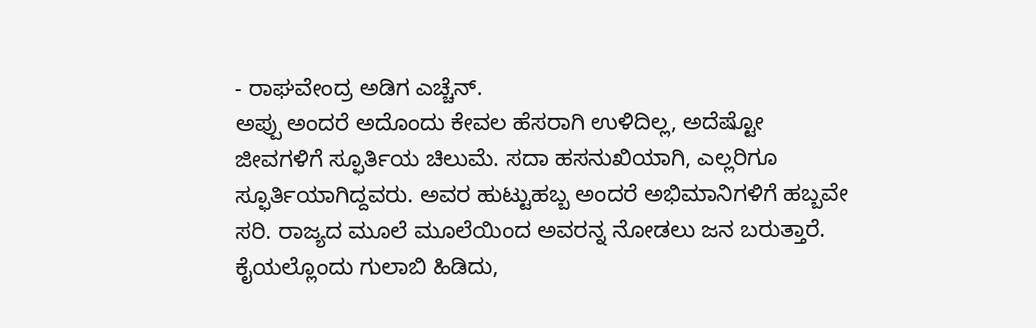- ರಾಘವೇಂದ್ರ ಅಡಿಗ ಎಚ್ಚೆನ್.
ಅಪ್ಪು ಅಂದರೆ ಅದೊಂದು ಕೇವಲ ಹೆಸರಾಗಿ ಉಳಿದಿಲ್ಲ, ಅದೆಷ್ಟೋ ಜೀವಗಳಿಗೆ ಸ್ಫೂರ್ತಿಯ ಚಿಲುಮೆ. ಸದಾ ಹಸನುಖಿಯಾಗಿ, ಎಲ್ಲರಿಗೂ ಸ್ಫೂರ್ತಿಯಾಗಿದ್ದವರು. ಅವರ ಹುಟ್ಟುಹಬ್ಬ ಅಂದರೆ ಅಭಿಮಾನಿಗಳಿಗೆ ಹಬ್ಬವೇ ಸರಿ. ರಾಜ್ಯದ ಮೂಲೆ ಮೂಲೆಯಿಂದ ಅವರನ್ನ ನೋಡಲು ಜನ ಬರುತ್ತಾರೆ. ಕೈಯಲ್ಲೊಂದು ಗುಲಾಬಿ ಹಿಡಿದು,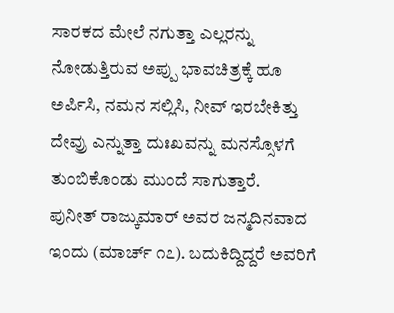ಸಾರಕದ ಮೇಲೆ ನಗುತ್ತಾ ಎಲ್ಲರನ್ನು ನೋಡುತ್ತಿರುವ ಅಪ್ಪು ಭಾವಚಿತ್ರಕ್ಕೆ ಹೂ ಅರ್ಪಿಸಿ, ನಮನ ಸಲ್ಲಿಸಿ, ನೀವ್ ಇರಬೇಕಿತ್ತು ದೇವ್ರು ಎನ್ನುತ್ತಾ ದುಃಖವನ್ನು ಮನಸ್ಸೊಳಗೆ ತುಂಬಿಕೊಂಡು ಮುಂದೆ ಸಾಗುತ್ತಾರೆ.
ಪುನೀತ್ ರಾಜ್ಕುಮಾರ್ ಅವರ ಜನ್ಮದಿನವಾದ ಇಂದು (ಮಾರ್ಚ್ ೧೭). ಬದುಕಿದ್ದಿದ್ದರೆ ಅವರಿಗೆ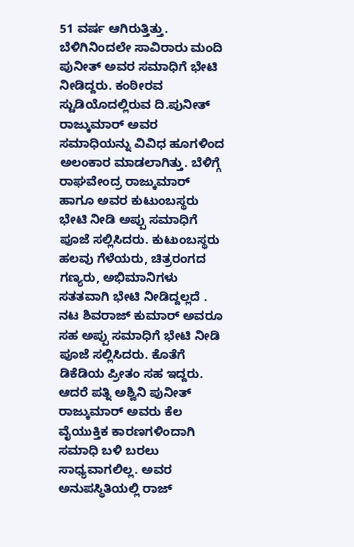51 ವರ್ಷ ಆಗಿರುತ್ತಿತ್ತು. ಬೆಳಿಗಿನಿಂದಲೇ ಸಾವಿರಾರು ಮಂದಿ ಪುನೀತ್ ಅವರ ಸಮಾಧಿಗೆ ಭೇಟಿ ನೀಡಿದ್ದರು. ಕಂಠೀರವ ಸ್ಟುಡಿಯೊದಲ್ಲಿರುವ ದಿ.ಪುನೀತ್ ರಾಜ್ಕುಮಾರ್ ಅವರ ಸಮಾಧಿಯನ್ನು ವಿವಿಧ ಹೂಗಳಿಂದ ಅಲಂಕಾರ ಮಾಡಲಾಗಿತ್ತು. ಬೆಳಿಗ್ಗೆ ರಾಘವೇಂದ್ರ ರಾಜ್ಕುಮಾರ್ ಹಾಗೂ ಅವರ ಕುಟುಂಬಸ್ಥರು ಭೇಟಿ ನೀಡಿ ಅಪ್ಪು ಸಮಾಧಿಗೆ ಪೂಜೆ ಸಲ್ಲಿಸಿದರು. ಕುಟುಂಬಸ್ಥರು ಹಲವು ಗೆಳೆಯರು, ಚಿತ್ರರಂಗದ ಗಣ್ಯರು, ಅಭಿಮಾನಿಗಳು ಸತತವಾಗಿ ಭೇಟಿ ನೀಡಿದ್ದಲ್ಲದೆ . ನಟ ಶಿವರಾಜ್ ಕುಮಾರ್ ಅವರೂ ಸಹ ಅಪ್ಪು ಸಮಾಧಿಗೆ ಭೇಟಿ ನೀಡಿ ಪೂಜೆ ಸಲ್ಲಿಸಿದರು. ಕೊತೆಗೆ ಡಿಕೆಡಿಯ ಪ್ರೀತಂ ಸಹ ಇದ್ದರು. ಆದರೆ ಪತ್ನಿ ಅಶ್ವಿನಿ ಪುನೀತ್ ರಾಜ್ಕುಮಾರ್ ಅವರು ಕೆಲ ವೈಯುಕ್ತಿಕ ಕಾರಣಗಳಿಂದಾಗಿ ಸಮಾಧಿ ಬಳಿ ಬರಲು ಸಾಧ್ಯವಾಗಲಿಲ್ಲ. ಅವರ ಅನುಪಸ್ಥಿತಿಯಲ್ಲಿ ರಾಜ್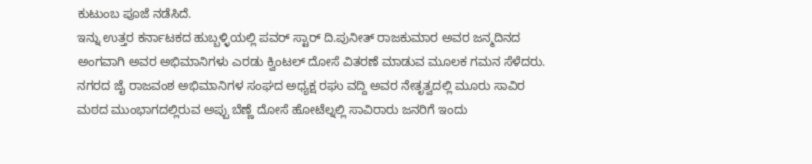ಕುಟುಂಬ ಪೂಜೆ ನಡೆಸಿದೆ.
ಇನ್ನು ಉತ್ತರ ಕರ್ನಾಟಕದ ಹುಬ್ಬಳ್ಳಿಯಲ್ಲಿ ಪವರ್ ಸ್ಟಾರ್ ದಿ.ಪುನೀತ್ ರಾಜಕುಮಾರ ಅವರ ಜನ್ಮದಿನದ ಅಂಗವಾಗಿ ಅವರ ಅಭಿಮಾನಿಗಳು ಎರಡು ಕ್ವಿಂಟಲ್ ದೋಸೆ ವಿತರಣೆ ಮಾಡುವ ಮೂಲಕ ಗಮನ ಸೆಳೆದರು. ನಗರದ ಜೈ ರಾಜವಂಶ ಅಭಿಮಾನಿಗಳ ಸಂಘದ ಅಧ್ಯಕ್ಷ ರಘು ವದ್ದಿ ಅವರ ನೇತೃತ್ವದಲ್ಲಿ ಮೂರು ಸಾವಿರ ಮಠದ ಮುಂಭಾಗದಲ್ಲಿರುವ ಅಪ್ಪು ಬೆಣ್ಣೆ ದೋಸೆ ಹೋಟೆಲ್ನಲ್ಲಿ ಸಾವಿರಾರು ಜನರಿಗೆ ಇಂದು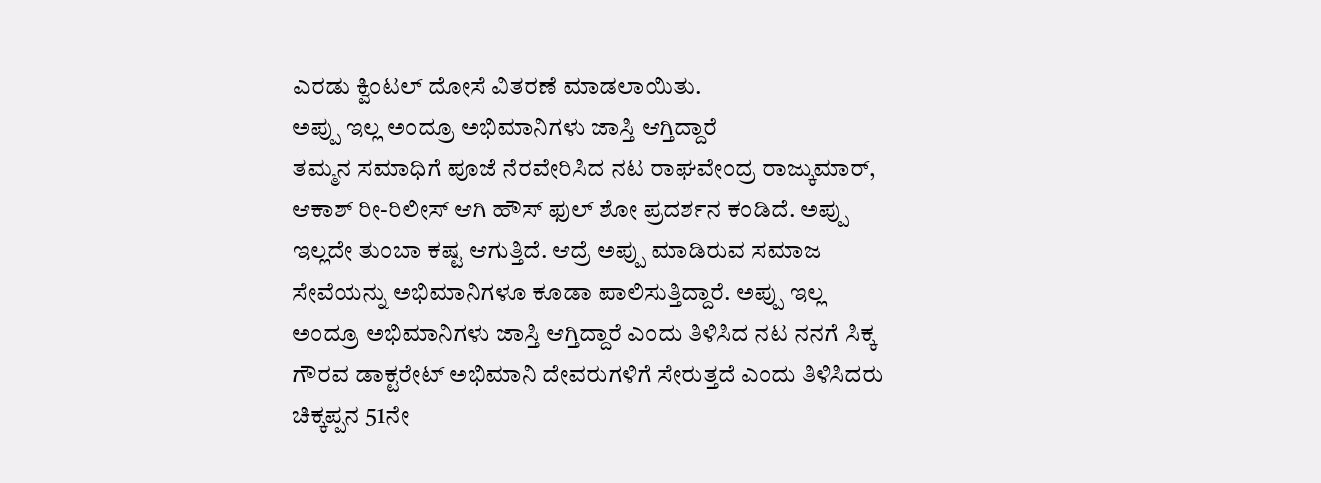ಎರಡು ಕ್ವಿಂಟಲ್ ದೋಸೆ ವಿತರಣೆ ಮಾಡಲಾಯಿತು.
ಅಪ್ಪು ಇಲ್ಲ ಅಂದ್ರೂ ಅಭಿಮಾನಿಗಳು ಜಾಸ್ತಿ ಆಗ್ತಿದ್ದಾರೆ
ತಮ್ಮನ ಸಮಾಧಿಗೆ ಪೂಜೆ ನೆರವೇರಿಸಿದ ನಟ ರಾಘವೇಂದ್ರ ರಾಜ್ಕುಮಾರ್, ಆಕಾಶ್ ರೀ-ರಿಲೀಸ್ ಆಗಿ ಹೌಸ್ ಫುಲ್ ಶೋ ಪ್ರದರ್ಶನ ಕಂಡಿದೆ. ಅಪ್ಪು ಇಲ್ಲದೇ ತುಂಬಾ ಕಷ್ಟ ಆಗುತ್ತಿದೆ. ಆದ್ರೆ ಅಪ್ಪು ಮಾಡಿರುವ ಸಮಾಜ ಸೇವೆಯನ್ನು ಅಭಿಮಾನಿಗಳೂ ಕೂಡಾ ಪಾಲಿಸುತ್ತಿದ್ದಾರೆ. ಅಪ್ಪು ಇಲ್ಲ ಅಂದ್ರೂ ಅಭಿಮಾನಿಗಳು ಜಾಸ್ತಿ ಆಗ್ತಿದ್ದಾರೆ ಎಂದು ತಿಳಿಸಿದ ನಟ ನನಗೆ ಸಿಕ್ಕ ಗೌರವ ಡಾಕ್ಟರೇಟ್ ಅಭಿಮಾನಿ ದೇವರುಗಳಿಗೆ ಸೇರುತ್ತದೆ ಎಂದು ತಿಳಿಸಿದರು
ಚಿಕ್ಕಪ್ಪನ 51ನೇ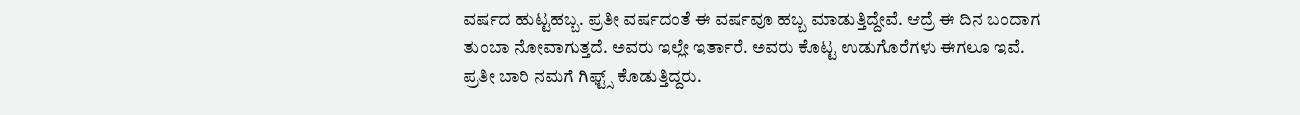ವರ್ಷದ ಹುಟ್ಟಹಬ್ಬ. ಪ್ರತೀ ವರ್ಷದಂತೆ ಈ ವರ್ಷವೂ ಹಬ್ಬ ಮಾಡುತ್ತಿದ್ದೇವೆ. ಆದ್ರೆ ಈ ದಿನ ಬಂದಾಗ ತುಂಬಾ ನೋವಾಗುತ್ತದೆ. ಅವರು ಇಲ್ಲೇ ಇರ್ತಾರೆ. ಅವರು ಕೊಟ್ಟ ಉಡುಗೊರೆಗಳು ಈಗಲೂ ಇವೆ. ಪ್ರತೀ ಬಾರಿ ನಮಗೆ ಗಿಫ್ಟ್ಸ್ ಕೊಡುತ್ತಿದ್ದರು.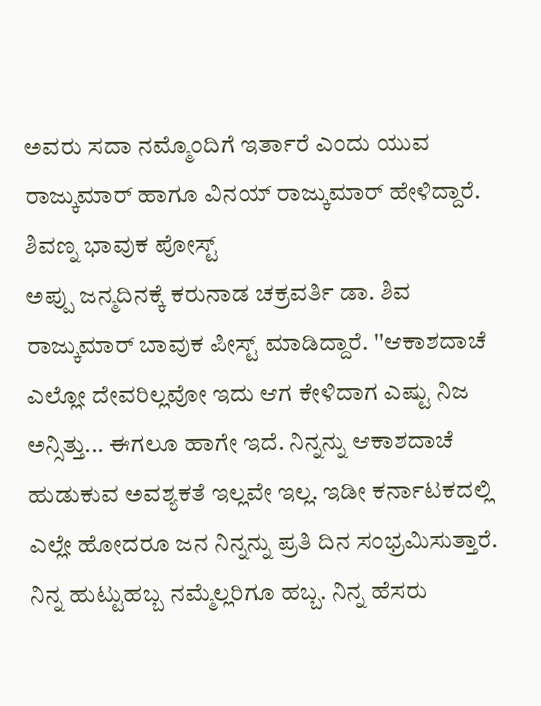ಅವರು ಸದಾ ನಮ್ಮೊಂದಿಗೆ ಇರ್ತಾರೆ ಎಂದು ಯುವ ರಾಜ್ಕುಮಾರ್ ಹಾಗೂ ವಿನಯ್ ರಾಜ್ಕುಮಾರ್ ಹೇಳಿದ್ದಾರೆ.
ಶಿವಣ್ನ ಭಾವುಕ ಪೋಸ್ಟ್
ಅಪ್ಪು ಜನ್ಮದಿನಕ್ಕೆ ಕರುನಾಡ ಚಕ್ರವರ್ತಿ ಡಾ. ಶಿವ ರಾಜ್ಕುಮಾರ್ ಬಾವುಕ ಪೀಸ್ಟ್ ಮಾಡಿದ್ದಾರೆ. ''ಆಕಾಶದಾಚೆ ಎಲ್ಲೋ ದೇವರಿಲ್ಲವೋ ಇದು ಆಗ ಕೇಳಿದಾಗ ಎಷ್ಟು ನಿಜ ಅನ್ಸಿತ್ತು... ಈಗಲೂ ಹಾಗೇ ಇದೆ. ನಿನ್ನನ್ನು ಆಕಾಶದಾಚೆ ಹುಡುಕುವ ಅವಶ್ಯಕತೆ ಇಲ್ಲವೇ ಇಲ್ಲ. ಇಡೀ ಕರ್ನಾಟಕದಲ್ಲಿ ಎಲ್ಲೇ ಹೋದರೂ ಜನ ನಿನ್ನನ್ನು ಪ್ರತಿ ದಿನ ಸಂಭ್ರಮಿಸುತ್ತಾರೆ. ನಿನ್ನ ಹುಟ್ಟುಹಬ್ಬ ನಮ್ಮೆಲ್ಲರಿಗೂ ಹಬ್ಬ. ನಿನ್ನ ಹೆಸರು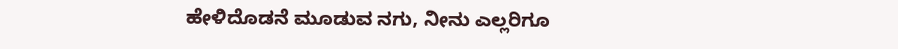ಹೇಳಿದೊಡನೆ ಮೂಡುವ ನಗು, ನೀನು ಎಲ್ಲರಿಗೂ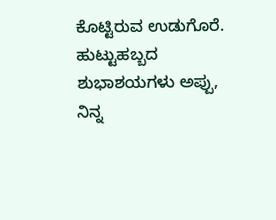ಕೊಟ್ಟಿರುವ ಉಡುಗೊರೆ. ಹುಟ್ಟುಹಬ್ಬದ ಶುಭಾಶಯಗಳು ಅಪ್ಪು, ನಿನ್ನ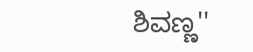ಶಿವಣ್ಣ''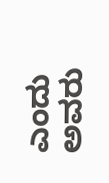ಎಂದು ಅವರು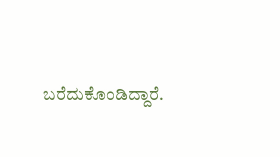ಬರೆದುಕೊಂಡಿದ್ದಾರೆ.